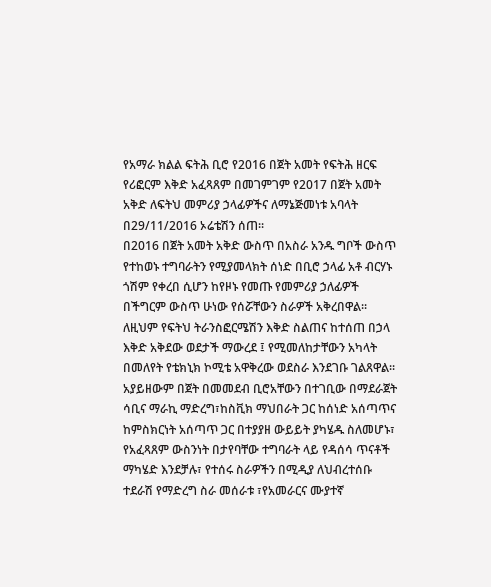የአማራ ክልል ፍትሕ ቢሮ የ2016 በጀት አመት የፍትሕ ዘርፍ የሪፎርም እቅድ አፈጻጸም በመገምገም የ2017 በጀት አመት አቅድ ለፍትህ መምሪያ ኃላፊዎችና ለማኔጅመነቱ አባላት በ29/11/2016 ኦሬቴሽን ሰጠ፡፡
በ2016 በጀት አመት አቅድ ውስጥ በአስራ አንዱ ግቦች ውስጥ የተከወኑ ተግባራትን የሚያመላክት ሰነድ በቢሮ ኃላፊ አቶ ብርሃኑ ጎሽም የቀረበ ሲሆን ከየዞኑ የመጡ የመምሪያ ኃለፊዎች በችግርም ውስጥ ሁነው የሰሯቸውን ስራዎች አቅረበዋል፡፡
ለዚህም የፍትህ ትራንስፎርሜሽን እቅድ ስልጠና ከተሰጠ በኃላ እቅድ አቅደው ወደታች ማውረደ ፤ የሚመለከታቸውን አካላት በመለየት የቴክኒክ ኮሚቴ አዋቅረው ወደስራ እንደገቡ ገልጸዋል፡፡አያይዘውም በጀት በመመደብ ቢሮአቸውን በተገቢው በማደራጀት ሳቢና ማራኪ ማድረግ፣ከስቪክ ማህበራት ጋር ከሰነድ አሰጣጥና ከምስክርነት አሰጣጥ ጋር በተያያዘ ውይይት ያካሄዱ ስለመሆኑ፣ የአፈጻጸም ውስንነት በታየባቸው ተግባራት ላይ የዳሰሳ ጥናቶች ማካሄድ እንደቻሉ፣ የተሰሩ ስራዎችን በሚዲያ ለህብረተሰቡ ተደራሽ የማድረግ ስራ መሰራቱ ፣የአመራርና ሙያተኛ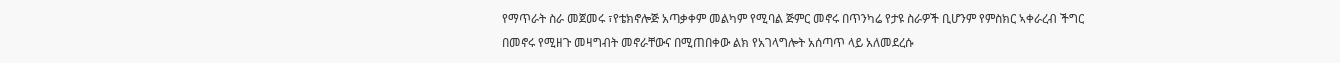የማጥራት ስራ መጀመሩ ፣የቴክኖሎጅ አጣቃቀም መልካም የሚባል ጅምር መኖሩ በጥንካሬ የታዩ ስራዎች ቢሆንም የምስክር ኣቀራረብ ችግር በመኖሩ የሚዘጉ መዛግብት መኖራቸውና በሚጠበቀው ልክ የአገላግሎት አሰጣጥ ላይ አለመደረሱ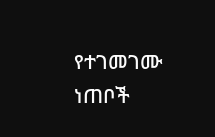የተገመገሙ ነጠቦች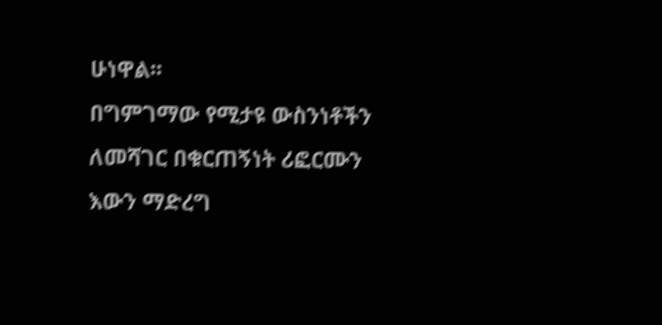ሁነዋል፡፡
በግምገማው የሚታዩ ውስንነቶችን ለመሻገር በቁርጠኝነት ሪፎርሙን እውን ማድረግ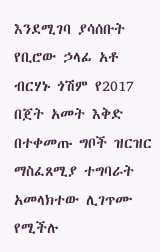እንደሚገባ ያሳሰቡት የቢሮው ኃላፊ አቶ ብርሃኑ ጎሽም የ2017 በጀት አመት እቅድ በተቀመጡ ግቦች ዝርዝር ማስፈጸሚያ ተግባራት አመላክተው ሊገጥሙ የሚችሉ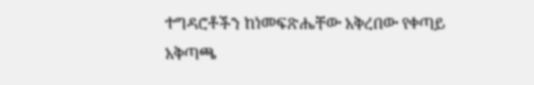ተግዳሮቶችን ከነመፍጽሔቸው አቅረበው የቀጣይ አቅጣጫ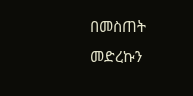በመስጠት መድረኩን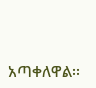አጣቀለዋል፡፡